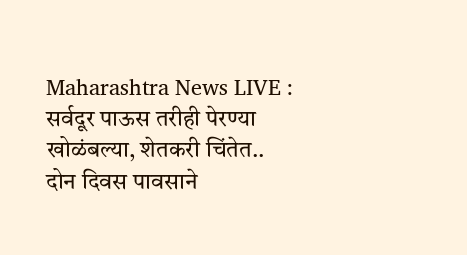Maharashtra News LIVE : सर्वदूर पाऊस तरीही पेरण्या खोळंबल्या, शेतकरी चिंतेत..
दोन दिवस पावसाने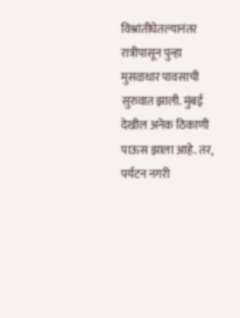विश्रांतीघेतल्यानंतर रात्रीपासून पुन्हा मुसळधार पावसाची सुरुवात झाली. मुंबई देखील अनेक ठिकाणी पाऊस झाला आहे. तर, पर्यटन नगरी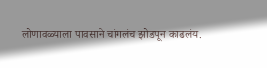लोणावळ्याला पावसाने चांगलंच झोडपून काढलंय.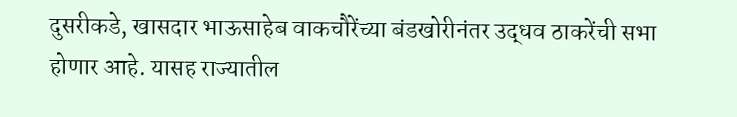दुसरीकडे, खासदार भाऊसाहेब वाकचौरेंच्या बंडखोरीनंतर उद्धव ठाकरेंची सभा होणार आहे. यासह राज्यातील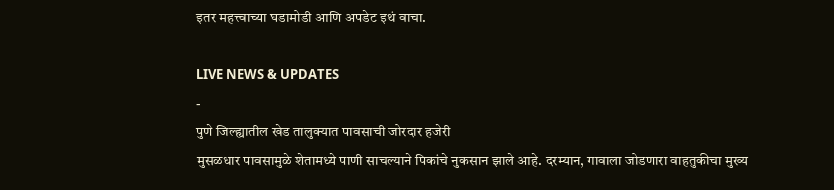इतर महत्त्वाच्या घडामोडी आणि अपडेट इथं वाचा.

LIVE NEWS & UPDATES
-
पुणे जिल्ह्यातील खेड तालुक्यात पावसाची जोरदार हजेरी
मुसळधार पावसामुळे शेतामध्ये पाणी साचल्याने पिकांचे नुकसान झाले आहे. दरम्यान, गावाला जोडणारा वाहतुकीचा मुख्य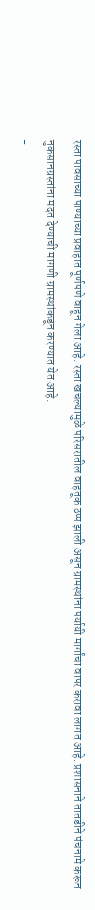रस्ता पावसाच्या पाण्याच्या प्रवाहात पूर्णपणे वाहून गेला आहे. रस्ता खचल्यामुळे परिसरातील वाहतूक ठप्प झाली असून ग्रामस्थांना पर्यायी मार्गांचा वापर करावा लागत आहे. प्रशासनाने तातडीने पंचनामे करून नुकसानग्रस्तांना मदत देण्याची मागणी ग्रामस्थांकडून करण्यात येत आहे.
-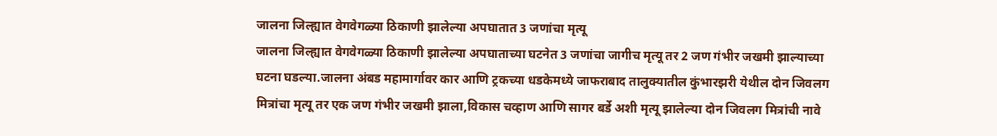जालना जिल्ह्यात वेगवेगळ्या ठिकाणी झालेल्या अपघातात 3 जणांचा मृत्यू
जालना जिल्ह्यात वेगवेगळ्या ठिकाणी झालेल्या अपघाताच्या घटनेत 3 जणांचा जागीच मृत्यू तर 2 जण गंभीर जखमी झाल्याच्या घटना घडल्या.जालना अंबड महामार्गावर कार आणि ट्रकच्या धडकेमध्ये जाफराबाद तालुक्यातील कुंभारझरी येथील दोन जिवलग मित्रांचा मृत्यू तर एक जण गंभीर जखमी झाला,विकास चव्हाण आणि सागर बर्डे अशी मृत्यू झालेल्या दोन जिवलग मित्रांची नावे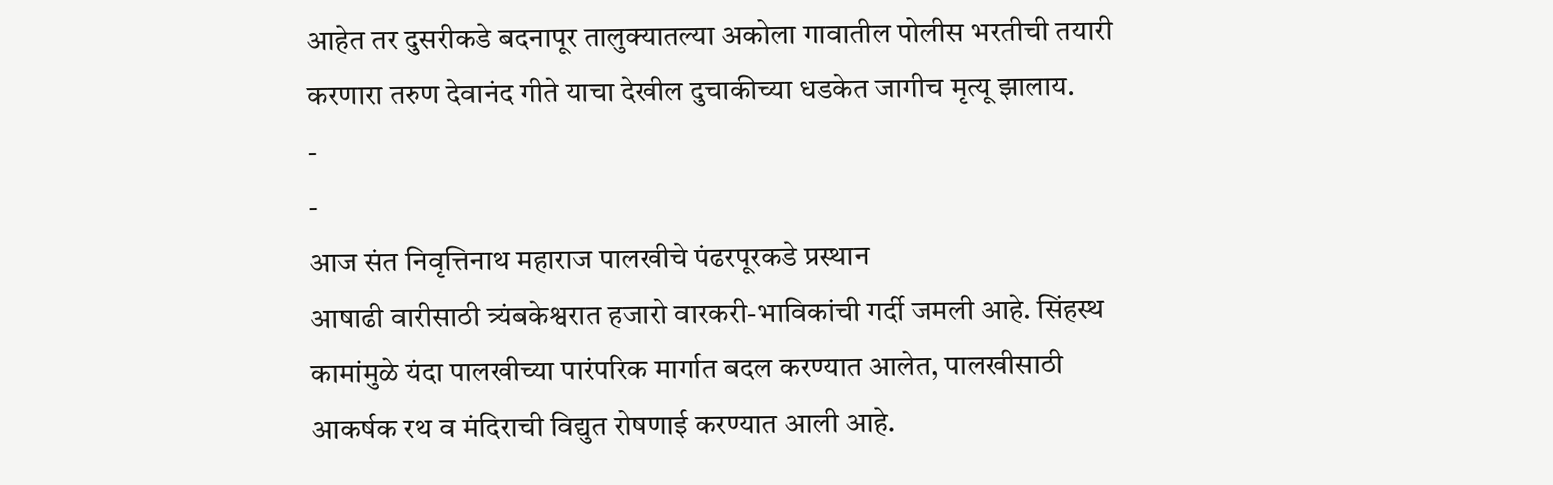आहेत तर दुसरीकडे बदनापूर तालुक्यातल्या अकोला गावातील पोलीस भरतीची तयारी करणारा तरुण देवानंद गीते याचा देखील दुचाकीच्या धडकेत जागीच मृत्यू झालाय.
-
-
आज संत निवृत्तिनाथ महाराज पालखीचे पंढरपूरकडे प्रस्थान
आषाढी वारीसाठी त्र्यंबकेश्वरात हजारो वारकरी-भाविकांची गर्दी जमली आहे. सिंहस्थ कामांमुळे यंदा पालखीच्या पारंपरिक मार्गात बदल करण्यात आलेत, पालखीसाठी आकर्षक रथ व मंदिराची विद्युत रोषणाई करण्यात आली आहे.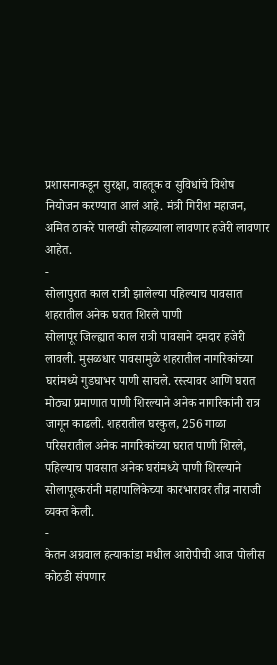प्रशासनाकडून सुरक्षा, वाहतूक व सुविधांचे विशेष नियोजन करण्यात आलं आहे. मंत्री गिरीश महाजन, अमित ठाकरे पालखी सोहळ्याला लावणार हजेरी लावणार आहेत.
-
सोलापुरात काल रात्री झालेल्या पहिल्याच पावसात शहरातील अनेक घरात शिरले पाणी
सोलापूर जिल्ह्यात काल रात्री पावसाने दमदार हजेरी लावली. मुसळधार पावसामुळे शहरातील नागरिकांच्या घरांमध्ये गुडघाभर पाणी साचले. रस्त्यावर आणि घरात मोठ्या प्रमाणात पाणी शिरल्याने अनेक नागरिकांनी रात्र जागून काढली. शहरातील घरकुल, 256 गाळा परिसरातील अनेक नागरिकांच्या घरात पाणी शिरले, पहिल्याच पावसात अनेक घरांमध्ये पाणी शिरल्याने सोलापूरकरांनी महापालिकेच्या कारभारावर तीव्र नाराजी व्यक्त केली.
-
केतन अग्रवाल हत्याकांडा मधील आरोपीची आज पोलीस कोठडी संपणार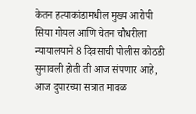केतन हत्याकांडामधील मुख्य आरोपी सिया गोयल आणि चेतन चौधरीला न्यायालयाने 8 दिवसाची पोलीस कोठडी सुनावली होती ती आज संपणार आहे, आज दुपारच्या सत्रात मावळ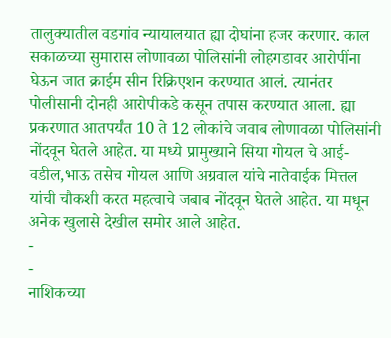तालुक्यातील वडगांव न्यायालयात ह्या दोघांना हजर करणार. काल सकाळच्या सुमारास लोणावळा पोलिसांनी लोहगडावर आरोपींना घेऊन जात क्राईम सीन रिक्रिएशन करण्यात आलं. त्यानंतर पोलीसानी दोनही आरोपीकडे कसून तपास करण्यात आला. ह्या प्रकरणात आतपर्यंत 10 ते 12 लोकांचे जवाब लोणावळा पोलिसांनी नोंदवून घेतले आहेत. या मध्ये प्रामुख्याने सिया गोयल चे आई-वडील,भाऊ तसेच गोयल आणि अग्रवाल यांचे नातेवाईक मित्तल यांची चौकशी करत महत्वाचे जबाब नोंदवून घेतले आहेत. या मधून अनेक खुलासे देखील समोर आले आहेत.
-
-
नाशिकच्या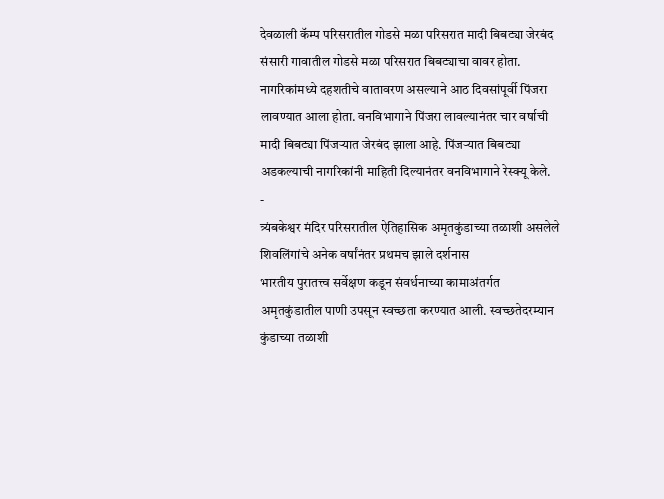देवळाली कॅम्प परिसरातील गोडसे मळा परिसरात मादी बिबट्या जेरबंद
संसारी गावातील गोडसे मळा परिसरात बिबट्याचा वावर होता. नागरिकांमध्ये दहशतीचे वातावरण असल्याने आठ दिवसांपूर्वी पिंजरा लावण्यात आला होता. वनविभागाने पिंजरा लावल्यानंतर चार वर्षाची मादी बिबट्या पिंजऱ्यात जेरबंद झाला आहे. पिंजऱ्यात बिबट्या अडकल्याची नागरिकांनी माहिती दिल्यानंतर वनविभागाने रेस्क्यू केले.
-
त्र्यंबकेश्वर मंदिर परिसरातील ऐतिहासिक अमृतकुंडाच्या तळाशी असलेले शिवलिंगांचे अनेक वर्षांनंतर प्रथमच झाले दर्शनास
भारतीय पुरातत्त्व सर्वेक्षण कडून संवर्धनाच्या कामाअंतर्गत अमृतकुंडातील पाणी उपसून स्वच्छता करण्यात आली. स्वच्छतेदरम्यान कुंडाच्या तळाशी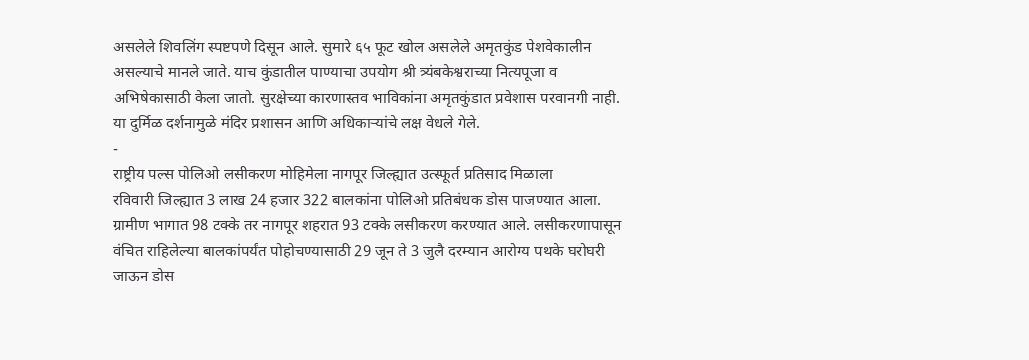असलेले शिवलिंग स्पष्टपणे दिसून आले. सुमारे ६५ फूट खोल असलेले अमृतकुंड पेशवेकालीन असल्याचे मानले जाते. याच कुंडातील पाण्याचा उपयोग श्री त्र्यंबकेश्वराच्या नित्यपूजा व अभिषेकासाठी केला जातो. सुरक्षेच्या कारणास्तव भाविकांना अमृतकुंडात प्रवेशास परवानगी नाही. या दुर्मिळ दर्शनामुळे मंदिर प्रशासन आणि अधिकाऱ्यांचे लक्ष वेधले गेले.
-
राष्ट्रीय पल्स पोलिओ लसीकरण मोहिमेला नागपूर जिल्ह्यात उत्स्फूर्त प्रतिसाद मिळाला
रविवारी जिल्ह्यात 3 लाख 24 हजार 322 बालकांना पोलिओ प्रतिबंधक डोस पाजण्यात आला. ग्रामीण भागात 98 टक्के तर नागपूर शहरात 93 टक्के लसीकरण करण्यात आले. लसीकरणापासून वंचित राहिलेल्या बालकांपर्यंत पोहोचण्यासाठी 29 जून ते 3 जुलै दरम्यान आरोग्य पथके घरोघरी जाऊन डोस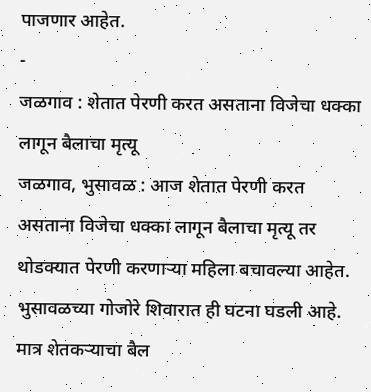पाजणार आहेत.
-
जळगाव : शेतात पेरणी करत असताना विजेचा धक्का लागून बैलाचा मृत्यू
जळगाव, भुसावळ : आज शेतात पेरणी करत असताना विजेचा धक्का लागून बैलाचा मृत्यू तर थोडक्यात पेरणी करणाऱ्या महिला बचावल्या आहेत.
भुसावळच्या गोजोरे शिवारात ही घटना घडली आहे. मात्र शेतकऱ्याचा बैल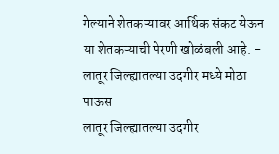गेल्याने शेतकऱ्यावर आर्थिक संकट येऊन या शेतकऱ्याची पेरणी खोळंबली आहे. -
लातूर जिल्ह्यातल्या उदगीर मध्ये मोठा पाऊस
लातूर जिल्ह्यातल्या उदगीर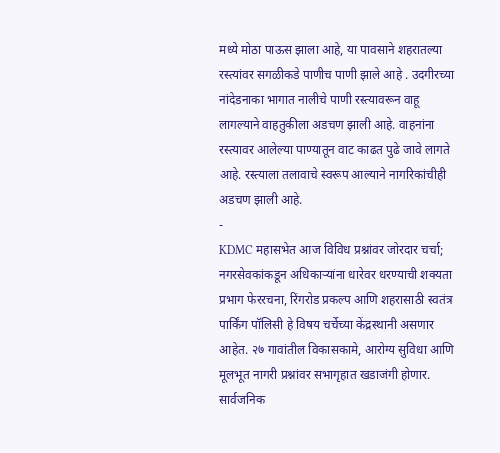मध्ये मोठा पाऊस झाला आहे, या पावसाने शहरातल्या रस्त्यांवर सगळीकडे पाणीच पाणी झाले आहे . उदगीरच्या नांदेडनाका भागात नालीचे पाणी रस्त्यावरून वाहू लागल्याने वाहतुकीला अडचण झाली आहे. वाहनांना रस्त्यावर आलेल्या पाण्यातून वाट काढत पुढे जावे लागते आहे. रस्त्याला तलावाचे स्वरूप आल्याने नागरिकांचीही अडचण झाली आहे.
-
KDMC महासभेत आज विविध प्रश्नांवर जोरदार चर्चा; नगरसेवकांकडून अधिकाऱ्यांना धारेवर धरण्याची शक्यता
प्रभाग फेररचना, रिंगरोड प्रकल्प आणि शहरासाठी स्वतंत्र पार्किंग पॉलिसी हे विषय चर्चेच्या केंद्रस्थानी असणार आहेत. २७ गावांतील विकासकामे, आरोग्य सुविधा आणि मूलभूत नागरी प्रश्नांवर सभागृहात खडाजंगी होणार. सार्वजनिक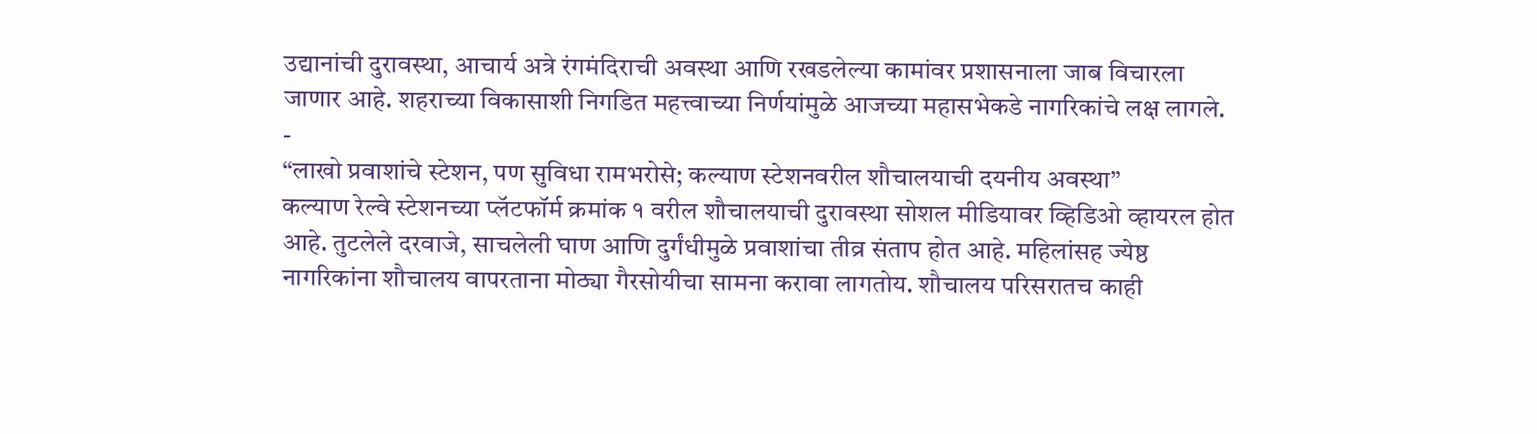उद्यानांची दुरावस्था, आचार्य अत्रे रंगमंदिराची अवस्था आणि रखडलेल्या कामांवर प्रशासनाला जाब विचारला जाणार आहे. शहराच्या विकासाशी निगडित महत्त्वाच्या निर्णयांमुळे आजच्या महासभेकडे नागरिकांचे लक्ष लागले.
-
“लाखो प्रवाशांचे स्टेशन, पण सुविधा रामभरोसे; कल्याण स्टेशनवरील शौचालयाची दयनीय अवस्था”
कल्याण रेल्वे स्टेशनच्या प्लॅटफॉर्म क्रमांक १ वरील शौचालयाची दुरावस्था सोशल मीडियावर व्हिडिओ व्हायरल होत आहे. तुटलेले दरवाजे, साचलेली घाण आणि दुर्गंधीमुळे प्रवाशांचा तीव्र संताप होत आहे. महिलांसह ज्येष्ठ नागरिकांना शौचालय वापरताना मोठ्या गैरसोयीचा सामना करावा लागतोय. शौचालय परिसरातच काही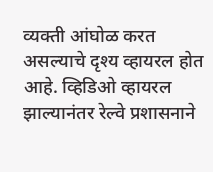व्यक्ती आंघोळ करत असल्याचे दृश्य व्हायरल होत आहे. व्हिडिओ व्हायरल झाल्यानंतर रेल्वे प्रशासनाने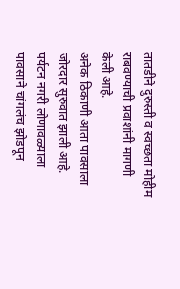तातडीने दुरुस्ती व स्वच्छता मोहीम राबवण्याची प्रवाशांनी मागणी केली आहे.
अनेक ठिकाणी आता पावसाला जोरदार सुरुवात झाली आहे. पर्यटन नगरी लोणावळ्याला पावसाने चांगलंच झोडपून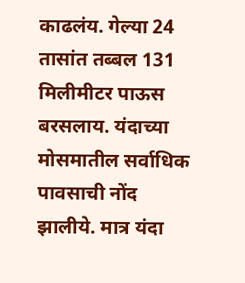काढलंय. गेल्या 24 तासांत तब्बल 131 मिलीमीटर पाऊस बरसलाय. यंदाच्या मोसमातील सर्वाधिक पावसाची नोंद झालीये. मात्र यंदा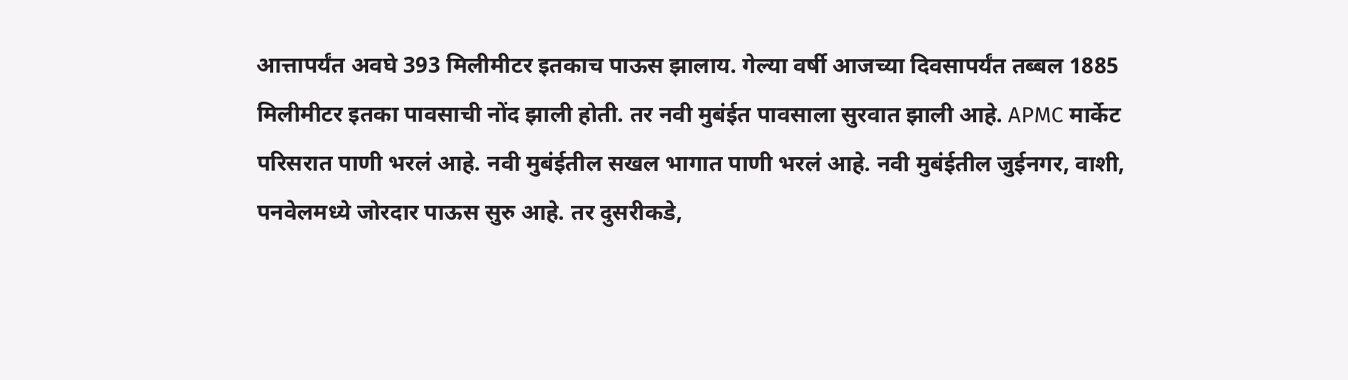आत्तापर्यंत अवघे 393 मिलीमीटर इतकाच पाऊस झालाय. गेल्या वर्षी आजच्या दिवसापर्यंत तब्बल 1885 मिलीमीटर इतका पावसाची नोंद झाली होती. तर नवी मुबंईत पावसाला सुरवात झाली आहे. APMC मार्केट परिसरात पाणी भरलं आहे. नवी मुबंईतील सखल भागात पाणी भरलं आहे. नवी मुबंईतील जुईनगर, वाशी, पनवेलमध्ये जोरदार पाऊस सुरु आहे. तर दुसरीकडे,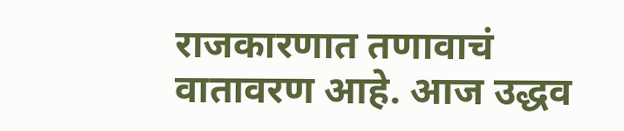राजकारणात तणावाचं वातावरण आहे. आज उद्धव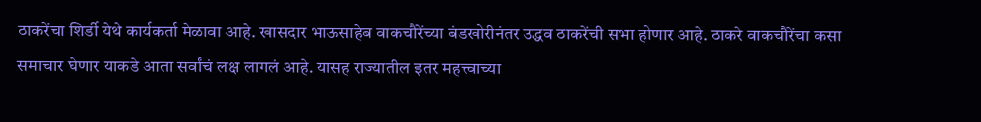ठाकरेंचा शिर्डी येथे कार्यकर्ता मेळावा आहे. खासदार भाऊसाहेब वाकचौरेंच्या बंडखोरीनंतर उद्धव ठाकरेंची सभा होणार आहे. ठाकरे वाकचौरेंचा कसा समाचार घेणार याकडे आता सर्वांचं लक्ष लागलं आहे. यासह राज्यातील इतर महत्त्वाच्या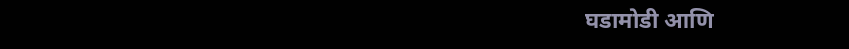घडामोडी आणि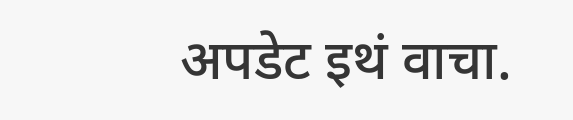अपडेट इथं वाचा.